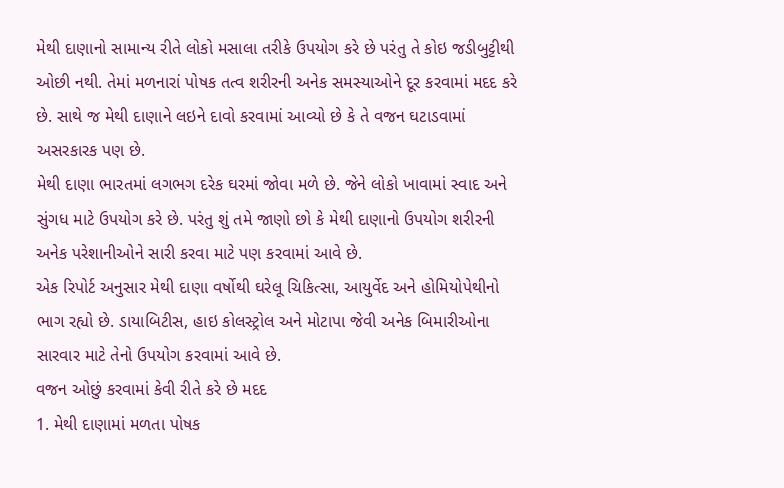મેથી દાણાનો સામાન્ય રીતે લોકો મસાલા તરીકે ઉપયોગ કરે છે પરંતુ તે કોઇ જડીબુટ્ટીથી ઓછી નથી. તેમાં મળનારાં પોષક તત્વ શરીરની અનેક સમસ્યાઓને દૂર કરવામાં મદદ કરે છે. સાથે જ મેથી દાણાને લઇને દાવો કરવામાં આવ્યો છે કે તે વજન ઘટાડવામાં અસરકારક પણ છે.
મેથી દાણા ભારતમાં લગભગ દરેક ઘરમાં જોવા મળે છે. જેને લોકો ખાવામાં સ્વાદ અને સુંગધ માટે ઉપયોગ કરે છે. પરંતુ શું તમે જાણો છો કે મેથી દાણાનો ઉપયોગ શરીરની અનેક પરેશાનીઓને સારી કરવા માટે પણ કરવામાં આવે છે.
એક રિપોર્ટ અનુસાર મેથી દાણા વર્ષોથી ઘરેલૂ ચિકિત્સા, આયુર્વેદ અને હોમિયોપેથીનો ભાગ રહ્યો છે. ડાયાબિટીસ, હાઇ કોલસ્ટ્રોલ અને મોટાપા જેવી અનેક બિમારીઓના સારવાર માટે તેનો ઉપયોગ કરવામાં આવે છે.
વજન ઓછું કરવામાં કેવી રીતે કરે છે મદદ
1. મેથી દાણામાં મળતા પોષક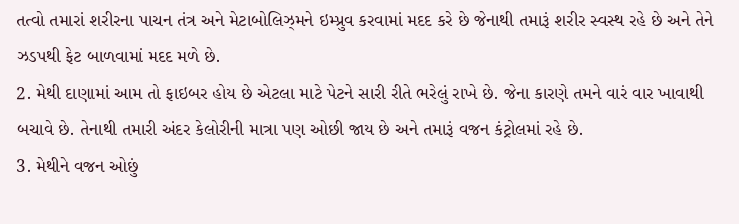તત્વો તમારાં શરીરના પાચન તંત્ર અને મેટાબોલિઝ્મને ઇમ્પ્રુવ કરવામાં મદદ કરે છે જેનાથી તમારૂં શરીર સ્વસ્થ રહે છે અને તેને ઝડપથી ફેટ બાળવામાં મદદ મળે છે.
2. મેથી દાણામાં આમ તો ફાઇબર હોય છે એટલા માટે પેટને સારી રીતે ભરેલું રાખે છે. જેના કારણે તમને વારં વાર ખાવાથી બચાવે છે. તેનાથી તમારી અંદર કેલોરીની માત્રા પણ ઓછી જાય છે અને તમારૂં વજન કંટ્રોલમાં રહે છે.
3. મેથીને વજન ઓછું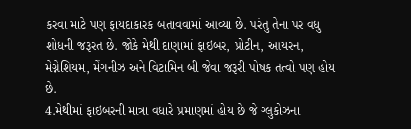કરવા માટે પણ ફાયદાકારક બતાવવામાં આવ્યા છે. પરંતુ તેના પર વધુ શોધની જરૂરત છે. જોકે મેથી દાણામાં ફાઇબર, પ્રોટીન, આયરન, મેગ્નેશિયમ, મેંગનીઝ અને વિટામિન બી જેવા જરૂરી પોષક તત્વો પણ હોય છે.
4.મેથીમાં ફાઇબરની માત્રા વધારે પ્રમાણમાં હોય છે જે ગ્લુકોઝના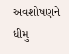અવશોષણને ધીમુ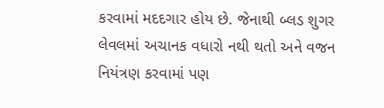કરવામાં મદદગાર હોય છે. જેનાથી બ્લડ શુગર લેવલમાં અચાનક વધારો નથી થતો અને વજન નિયંત્રણ કરવામાં પણ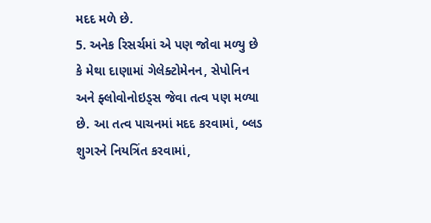મદદ મળે છે.
5. અનેક રિસર્ચમાં એ પણ જોવા મળ્યુ છે કે મેથા દાણામાં ગેલેક્ટોમેનન, સેપોનિન અને ફ્લોવોનોઇડ્સ જેવા તત્વ પણ મળ્યા છે. આ તત્વ પાચનમાં મદદ કરવામાં, બ્લડ શુગરને નિયત્રિંત કરવામાં,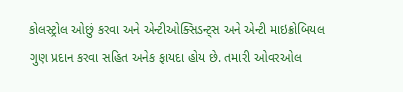કોલસ્ટ્રોલ ઓછું કરવા અને એન્ટીઓક્સિડન્ટ્સ અને એન્ટી માઇક્રોબિયલ ગુણ પ્રદાન કરવા સહિત અનેક ફાયદા હોય છે. તમારી ઓવરઓલ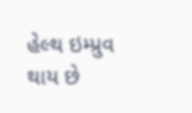હેલ્થ ઇમ્પ્રુવ થાય છે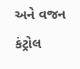અને વજન કંટ્રોલ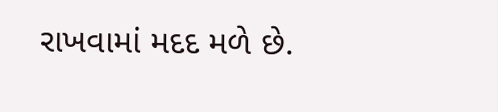રાખવામાં મદદ મળે છે.